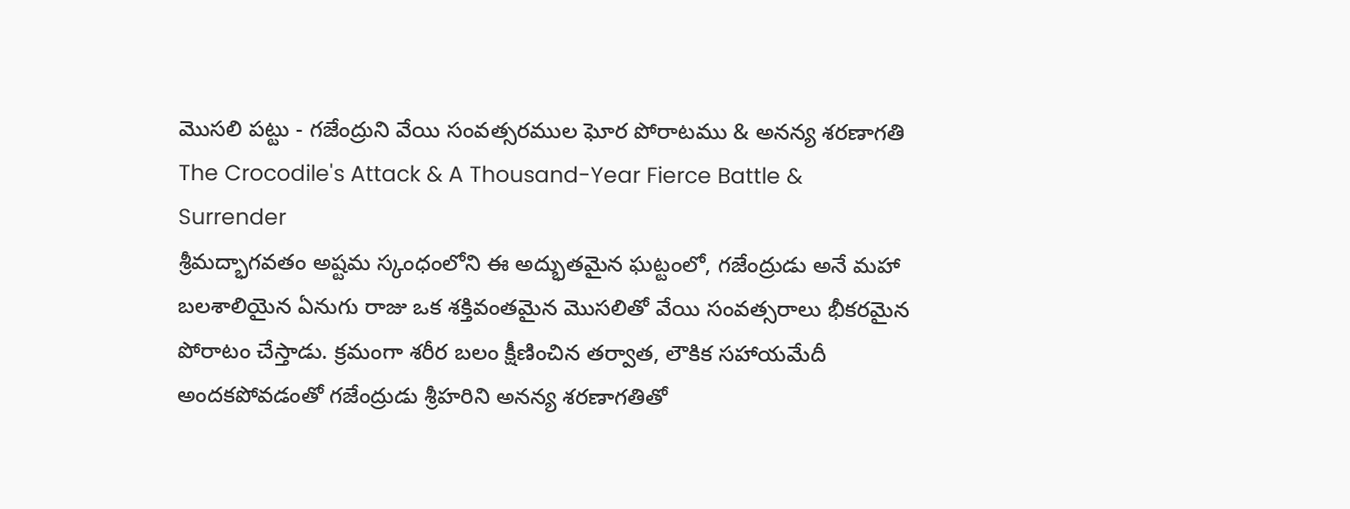మొసలి పట్టు - గజేంద్రుని వేయి సంవత్సరముల ఘోర పోరాటము & అనన్య శరణాగతి
The Crocodile's Attack & A Thousand-Year Fierce Battle & Surrender
శ్రీమద్భాగవతం అష్టమ స్కంధంలోని ఈ అద్భుతమైన ఘట్టంలో, గజేంద్రుడు అనే మహా బలశాలియైన ఏనుగు రాజు ఒక శక్తివంతమైన మొసలితో వేయి సంవత్సరాలు భీకరమైన పోరాటం చేస్తాడు. క్రమంగా శరీర బలం క్షీణించిన తర్వాత, లౌకిక సహాయమేదీ అందకపోవడంతో గజేంద్రుడు శ్రీహరిని అనన్య శరణాగతితో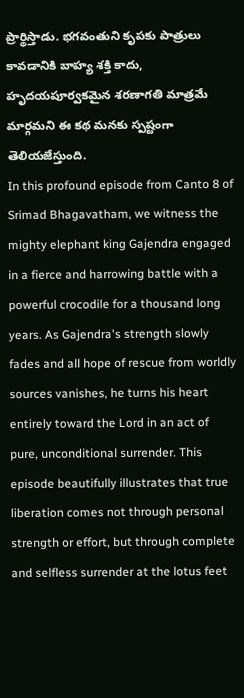ప్రార్థిస్తాడు. భగవంతుని కృపకు పాత్రులు కావడానికి బాహ్య శక్తి కాదు, హృదయపూర్వకమైన శరణాగతి మాత్రమే మార్గమని ఈ కథ మనకు స్పష్టంగా తెలియజేస్తుంది.
In this profound episode from Canto 8 of Srimad Bhagavatham, we witness the mighty elephant king Gajendra engaged in a fierce and harrowing battle with a powerful crocodile for a thousand long years. As Gajendra's strength slowly fades and all hope of rescue from worldly sources vanishes, he turns his heart entirely toward the Lord in an act of pure, unconditional surrender. This episode beautifully illustrates that true liberation comes not through personal strength or effort, but through complete and selfless surrender at the lotus feet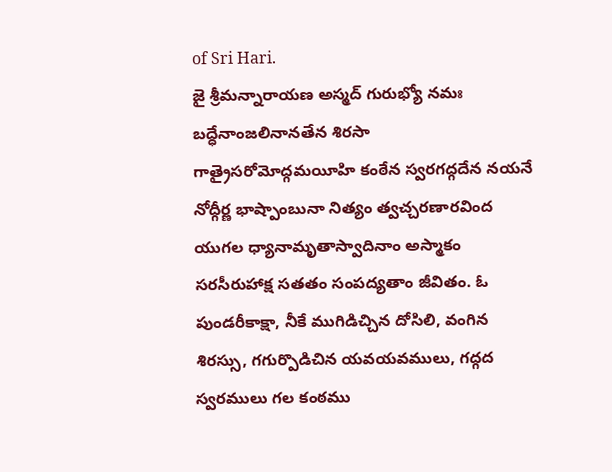of Sri Hari.
జై శ్రీమన్నారాయణ అస్మద్ గురుభ్యో నమః బద్ధేనాంజలినానతేన శిరసా గాత్రైసరోమోద్గమయీహి కంఠేన స్వరగద్గదేన నయనే నోద్గీర్ణ భాష్పాంబునా నిత్యం త్వచ్చరణారవింద యుగల ధ్యానామృతాస్వాదినాం అస్మాకం సరసీరుహాక్ష సతతం సంపద్యతాం జీవితం. ఓ పుండరీకాక్షా, నీకే ముగిడిచ్చిన దోసిలి, వంగిన శిరస్సు, గగుర్పొడిచిన యవయవములు, గద్గద స్వరములు గల కంఠము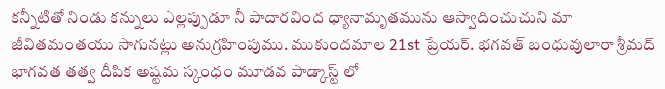కన్నీటితో నిండు కన్నులు ఎల్లప్పుడూ నీ పాదారవింద ధ్యానామృతమును ఆస్వాదించుచుని మా జీవితమంతయు సాగునట్లు అనుగ్రహింపుము. ముకుందమాల 21st ప్రేయర్. భగవత్ బంధువులారా శ్రీమద్ భాగవత తత్వ దీపిక అష్టమ స్కంధం మూడవ పాడ్కాస్ట్ లో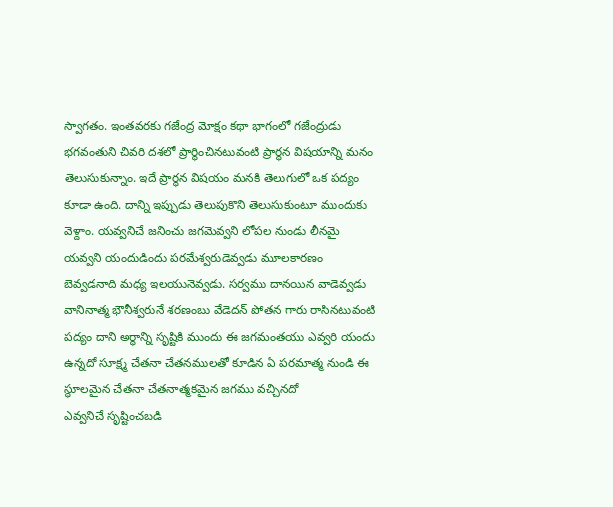స్వాగతం. ఇంతవరకు గజేంద్ర మోక్షం కథా భాగంలో గజేంద్రుడు భగవంతుని చివరి దశలో ప్రార్థించినటువంటి ప్రార్థన విషయాన్ని మనం తెలుసుకున్నాం. ఇదే ప్రార్థన విషయం మనకి తెలుగులో ఒక పద్యం కూడా ఉంది. దాన్ని ఇప్పుడు తెలుపుకొని తెలుసుకుంటూ ముందుకు వెళ్దాం. యవ్వనిచే జనించు జగమెవ్వని లోపల నుండు లీనమై యవ్వని యందుడిందు పరమేశ్వరుడెవ్వడు మూలకారణం బెవ్వడనాది మధ్య ఇలయునెవ్వడు. సర్వము దానయిన వాడెవ్వడు వానినాత్మ భౌనీశ్వరునే శరణంబు వేడెదన్ పోతన గారు రాసినటువంటి పద్యం దాని అర్థాన్ని సృష్టికి ముందు ఈ జగమంతయు ఎవ్వరి యందు ఉన్నదో సూక్ష్మ చేతనా చేతనములతో కూడిన ఏ పరమాత్మ నుండి ఈ స్థూలమైన చేతనా చేతనాత్మకమైన జగము వచ్చినదో
ఎవ్వనిచే సృష్టించబడి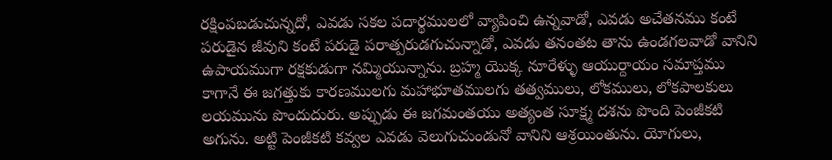రక్షింపబడుచున్నదో, ఎవడు సకల పదార్థములలో వ్యాపించి ఉన్నవాడో, ఎవడు అచేతనము కంటే పరుడైన జీవుని కంటే పరుడై పరాత్పరుడగుచున్నాడో, ఎవడు తనంతట తాను ఉండగలవాడో వానిని ఉపాయముగా రక్షకుడుగా నమ్మియున్నాను. బ్రహ్మ యొక్క నూరేళ్ళు ఆయుర్దాయం సమాప్తము కాగానే ఈ జగత్తుకు కారణములగు మహాభూతములగు తత్వములు, లోకములు, లోకపాలకులు లయమును పొందుదురు. అప్పుడు ఈ జగమంతయు అత్యంత సూక్ష్మ దశను పొంది పెంజీకటి అగును. అట్టి పెంజీకటి కవ్వల ఎవడు వెలుగుచుండునో వానిని ఆశ్రయింతును. యోగులు,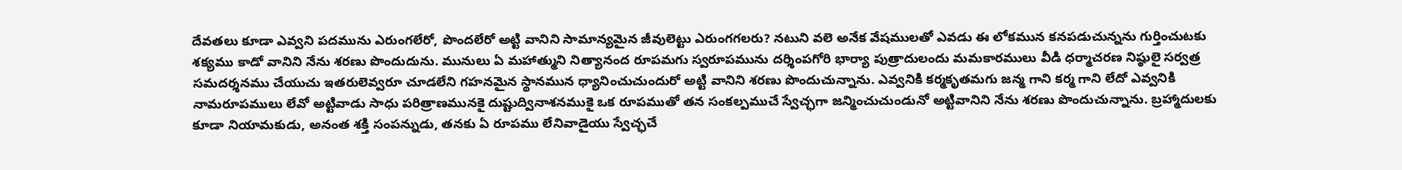దేవతలు కూడా ఎవ్వని పదమును ఎరుంగలేరో, పొందలేరో అట్టి వానిని సామాన్యమైన జీవులెట్టు ఎరుంగగలరు? నటుని వలె అనేక వేషములతో ఎవడు ఈ లోకమున కనపడుచున్నను గుర్తించుటకు శక్యము కాడో వానిని నేను శరణు పొందుదును. మునులు ఏ మహాత్ముని నిత్యానంద రూపమగు స్వరూపమును దర్శింపగోరి భార్యా పుత్రాదులందు మమకారములు వీడి ధర్మాచరణ నిష్ఠులై సర్వత్ర సమదర్శనము చేయుచు ఇతరులెవ్వరూ చూడలేని గహనమైన స్థానమున ధ్యానించుచుందురో అట్టి వానిని శరణు పొందుచున్నాను. ఎవ్వనికి కర్మకృతమగు జన్మ గాని కర్మ గాని లేదో ఎవ్వనికి నామరూపములు లేవో అట్టివాడు సాధు పరిత్రాణమునకై దుష్టుద్వినాశనముకై ఒక రూపముతో తన సంకల్పముచే స్వేచ్ఛగా జన్మించుచుండునో అట్టివానిని నేను శరణు పొందుచున్నాను. బ్రహ్మాదులకు కూడా నియామకుడు, అనంత శక్తి సంపన్నుడు, తనకు ఏ రూపము లేనివాడైయు స్వేచ్ఛచే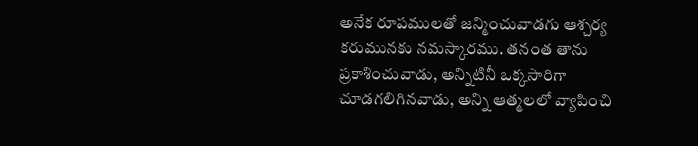అనేక రూపములతో జన్మించువాడగు ఆశ్చర్య కరుమునకు నమస్కారము. తనంత తాను ప్రకాశించువాడు, అన్నిటినీ ఒక్కసారిగా చూడగలిగినవాడు, అన్ని ఆత్మలలో వ్యాపించి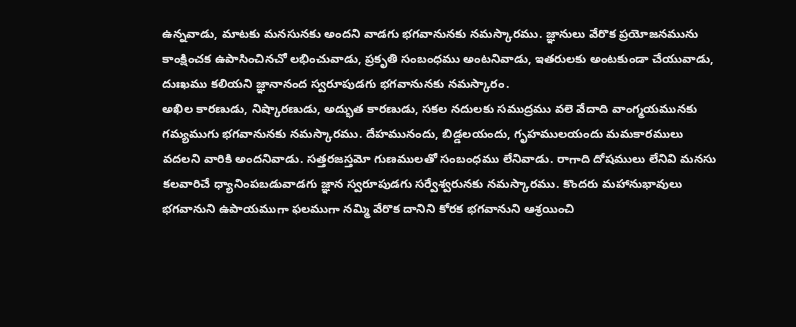ఉన్నవాడు, మాటకు మనసునకు అందని వాడగు భగవానునకు నమస్కారము. జ్ఞానులు వేరొక ప్రయోజనమును కాంక్షించక ఉపాసించినచో లభించువాడు, ప్రకృతి సంబంధము అంటనివాడు, ఇతరులకు అంటకుండా చేయువాడు, దుఃఖము కలియని జ్ఞానానంద స్వరూపుడగు భగవానునకు నమస్కారం.
అఖిల కారణుడు, నిష్కారణుడు, అద్భుత కారణుడు, సకల నదులకు సముద్రము వలె వేదాది వాంగ్మయమునకు గమ్యముగు భగవానునకు నమస్కారము. దేహమునందు, బిడ్డలయందు, గృహములయందు మమకారములు వదలని వారికి అందనివాడు. సత్తరజస్తమో గుణములతో సంబంధము లేనివాడు. రాగాది దోషములు లేనివి మనసు కలవారిచే ధ్యానింపబడువాడగు జ్ఞాన స్వరూపుడగు సర్వేశ్వరునకు నమస్కారము. కొందరు మహానుభావులు భగవానుని ఉపాయముగా ఫలముగా నమ్మి వేరొక దానిని కోరక భగవానుని ఆశ్రయించి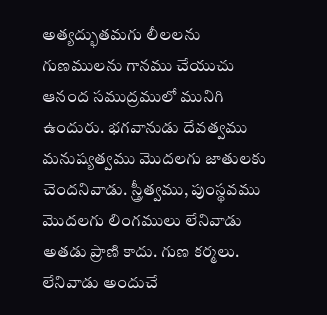అత్యద్భుతమగు లీలలను గుణములను గానము చేయుచు ఆనంద సముద్రములో మునిగి ఉందురు. భగవానుడు దేవత్వము మనుష్యత్వము మొదలగు జాతులకు చెందనివాడు. స్త్రీత్వము, పుంస్థవము మొదలగు లింగములు లేనివాడు అతడు ప్రాణి కాదు. గుణ కర్మలు. లేనివాడు అందుచే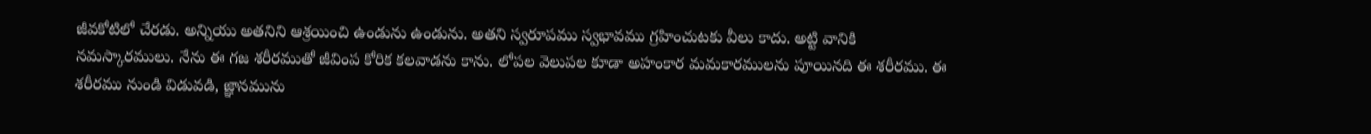జీవకోటిలో చేరడు. అన్నియు అతనిని ఆశ్రయించి ఉండును ఉండును. అతని స్వరూపము స్వభావము గ్రహించుటకు వీలు కాదు. అట్టి వానికి నమస్కారములు. నేను ఈ గజ శరీరముతో జీవింప కోరిక కలవాడను కాను. లోపల వెలుపల కూడా అహంకార మమకారములను పూయినది ఈ శరీరము. ఈ శరీరము నుండి విడువడి, జ్ఞానమును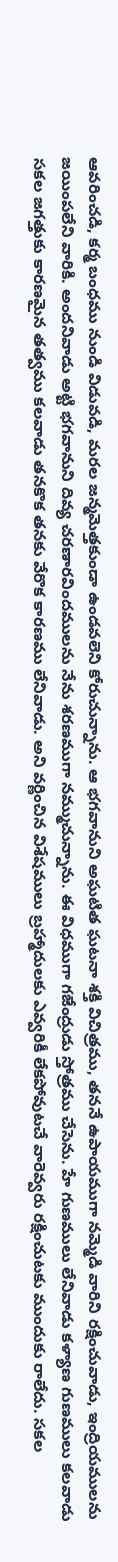ఆవరించడి, కర్మ బంధము నుండి విడువడి, మరల జన్మమెత్తకుండా ఉండవలెని కోరుచున్నాను. ఆ భగవానుని అఘటిత ఘటనా శక్తి విచిత్రము, తననే ఉపాయముగా నమ్మెడి వారిని రక్షించువాడు, ఇంద్రియములను జయింపలేని వారికి. అందనివాడు అట్టి భగవానుని దివ్య చరణారవిందములను నేను శరణముగా నమ్ముచున్నాను. ఈ విధముగా గజేంద్రుడు స్తోత్రము చేసెను. హే గుణములు లేనివాడు కళ్యాణ గుణములు కలవాడు సకల జగత్తుకు కారణమైన తత్వము కలవాడు తనకొక తనకు వేరొక కారణము లేనివాడు. అని వర్ణించిన విశేషములు బ్రహ్మాదులకు ఎవ్వరికీ లేకపోవుటచే వారెవ్వరు రక్షించుటకు ముందుకు రాలేదు. సకల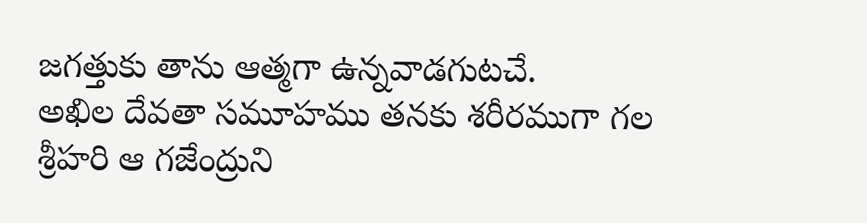జగత్తుకు తాను ఆత్మగా ఉన్నవాడగుటచే.
అఖిల దేవతా సమూహము తనకు శరీరముగా గల శ్రీహరి ఆ గజేంద్రుని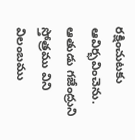రక్షించుటకు ఆవిర్భవించెను. ఆతుడు గజేంద్రుని స్తోత్రము విని విలంబము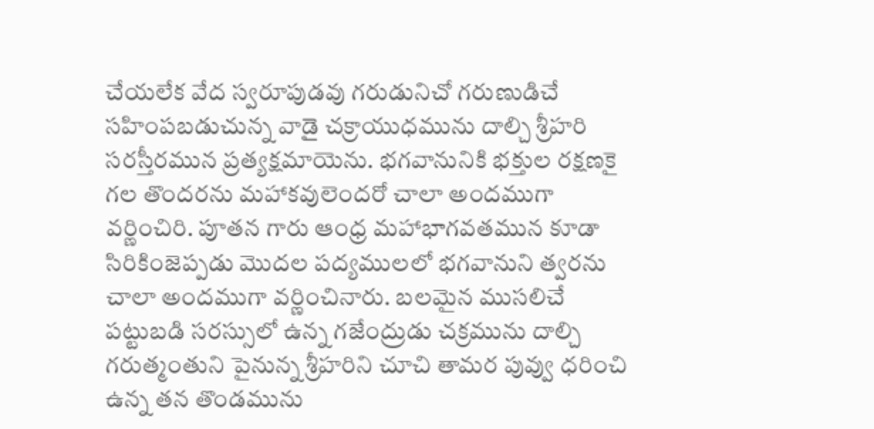చేయలేక వేద స్వరూపుడవు గరుడునిచో గరుణుడిచే సహింపబడుచున్న వాడై చక్రాయుధమును దాల్చి శ్రీహరి సరస్తీరమున ప్రత్యక్షమాయెను. భగవానునికి భక్తుల రక్షణకై గల తొందరను మహాకవులెందరో చాలా అందముగా వర్ణించిరి. పూతన గారు ఆంధ్ర మహాభాగవతమున కూడా సిరికింజెప్పడు మొదల పద్యములలో భగవానుని త్వరను చాలా అందముగా వర్ణించినారు. బలమైన ముసలిచే పట్టుబడి సరస్సులో ఉన్న గజేంద్రుడు చక్రమును దాల్చి గరుత్మంతుని పైనున్న శ్రీహరిని చూచి తామర పువ్వు ధరించి ఉన్న తన తొండమును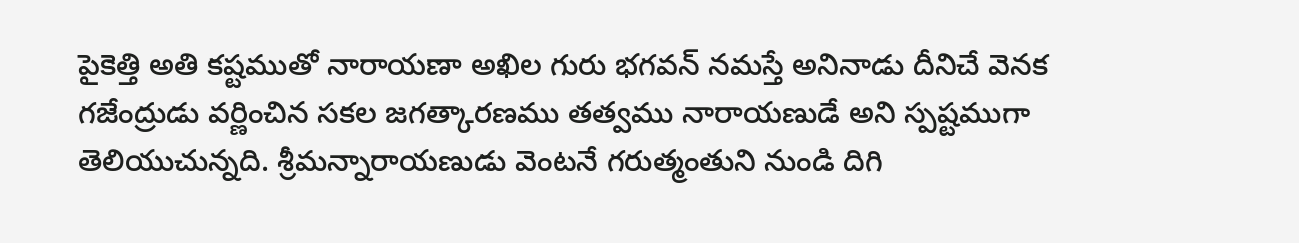పైకెత్తి అతి కష్టముతో నారాయణా అఖిల గురు భగవన్ నమస్తే అనినాడు దీనిచే వెనక గజేంద్రుడు వర్ణించిన సకల జగత్కారణము తత్వము నారాయణుడే అని స్పష్టముగా తెలియుచున్నది. శ్రీమన్నారాయణుడు వెంటనే గరుత్మంతుని నుండి దిగి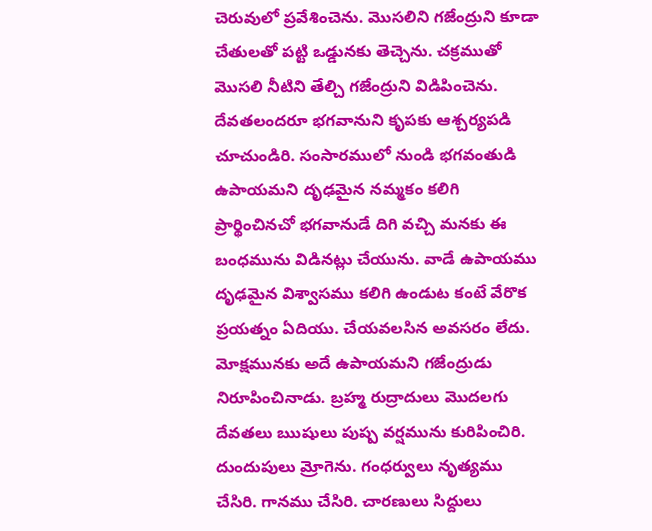చెరువులో ప్రవేశించెను. మొసలిని గజేంద్రుని కూడా చేతులతో పట్టి ఒడ్డునకు తెచ్చెను. చక్రముతో మొసలి నీటిని తేల్చి గజేంద్రుని విడిపించెను. దేవతలందరూ భగవానుని కృపకు ఆశ్చర్యపడి చూచుండిరి. సంసారములో నుండి భగవంతుడి ఉపాయమని దృఢమైన నమ్మకం కలిగి ప్రార్థించినచో భగవానుడే దిగి వచ్చి మనకు ఈ బంధమును విడినట్లు చేయును. వాడే ఉపాయము దృఢమైన విశ్వాసము కలిగి ఉండుట కంటే వేరొక ప్రయత్నం ఏదియు. చేయవలసిన అవసరం లేదు. మోక్షమునకు అదే ఉపాయమని గజేంద్రుడు నిరూపించినాడు. బ్రహ్మ రుద్రాదులు మొదలగు దేవతలు ఋషులు పుష్ప వర్షమును కురిపించిరి. దుందుపులు మ్రోగెను. గంధర్వులు నృత్యము చేసిరి. గానము చేసిరి. చారణులు సిద్దులు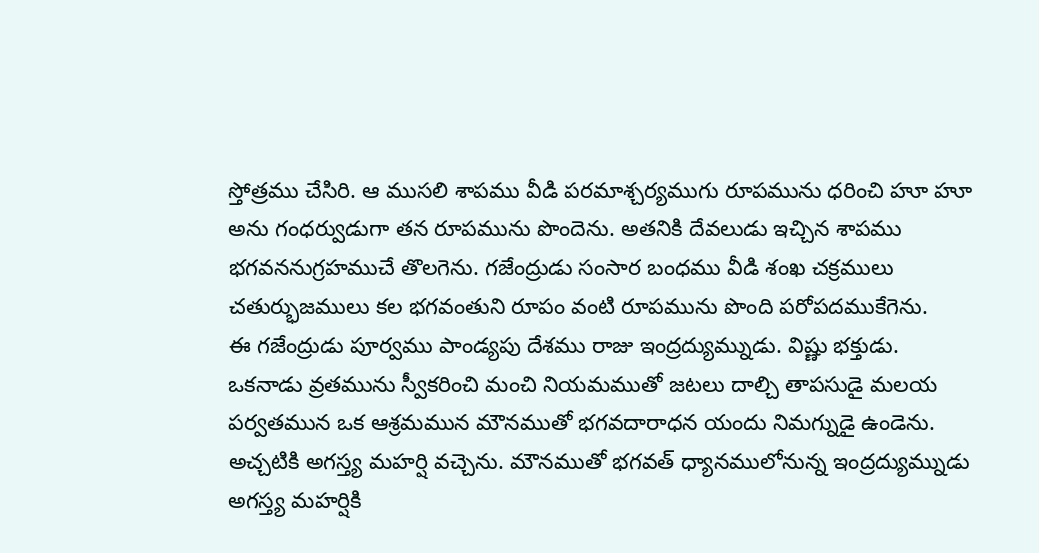స్తోత్రము చేసిరి. ఆ ముసలి శాపము వీడి పరమాశ్చర్యముగు రూపమును ధరించి హూ హూ అను గంధర్వుడుగా తన రూపమును పొందెను. అతనికి దేవలుడు ఇచ్చిన శాపము భగవననుగ్రహముచే తొలగెను. గజేంద్రుడు సంసార బంధము వీడి శంఖ చక్రములు చతుర్భుజములు కల భగవంతుని రూపం వంటి రూపమును పొంది పరోపదముకేగెను.
ఈ గజేంద్రుడు పూర్వము పాండ్యపు దేశము రాజు ఇంద్రద్యుమ్నుడు. విష్ణు భక్తుడు. ఒకనాడు వ్రతమును స్వీకరించి మంచి నియమముతో జటలు దాల్చి తాపసుడై మలయ పర్వతమున ఒక ఆశ్రమమున మౌనముతో భగవదారాధన యందు నిమగ్నుడై ఉండెను. అచ్చటికి అగస్త్య మహర్షి వచ్చెను. మౌనముతో భగవత్ ధ్యానములోనున్న ఇంద్రద్యుమ్నుడు అగస్త్య మహర్షికి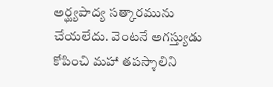అర్ఘ్యపాద్య సత్కారమును చేయలేదు. వెంటనే అగస్త్యుడు కోపించి మహా తపస్శాలిని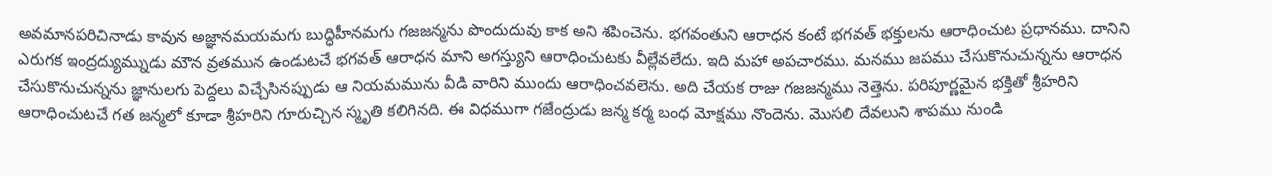అవమానపరిచినాడు కావున అజ్ఞానమయమగు బుద్ధిహీనమగు గజజన్మను పొందుదువు కాక అని శపించెను. భగవంతుని ఆరాధన కంటే భగవత్ భక్తులను ఆరాధించుట ప్రధానము. దానిని ఎరుగక ఇంద్రద్యుమ్నుడు మౌన వ్రతమున ఉండుటచే భగవత్ ఆరాధన మాని అగస్త్యుని ఆరాధించుటకు వీల్లేవలేదు. ఇది మహా అపచారము. మనము జపము చేసుకొనుచున్నను ఆరాధన చేసుకొనుచున్నను జ్ఞానులగు పెద్దలు విచ్చేసినప్పుడు ఆ నియమమును వీడి వారిని ముందు ఆరాధించవలెను. అది చేయక రాజు గజజన్మము నెత్తెను. పరిపూర్ణమైన భక్తితో శ్రీహరిని ఆరాధించుటచే గత జన్మలో కూడా శ్రీహరిని గూరుచ్చిన స్మృతి కలిగినది. ఈ విధముగా గజేంద్రుడు జన్మ కర్మ బంధ మోక్షము నొందెను. మొసలి దేవలుని శాపము నుండి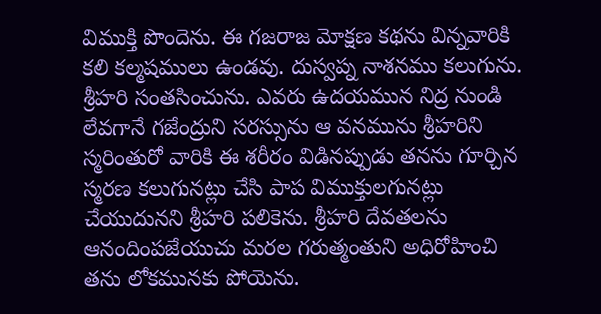విముక్తి పొందెను. ఈ గజరాజ మోక్షణ కథను విన్నవారికి కలి కల్మషములు ఉండవు. దుస్వప్న నాశనము కలుగును. శ్రీహరి సంతసించును. ఎవరు ఉదయమున నిద్ర నుండి లేవగానే గజేంద్రుని సరస్సును ఆ వనమును శ్రీహరిని స్మరింతురో వారికి ఈ శరీరం విడినప్పుడు తనను గూర్చిన స్మరణ కలుగునట్లు చేసి పాప విముక్తులగునట్లు చేయుదునని శ్రీహరి పలికెను. శ్రీహరి దేవతలను ఆనందింపజేయుచు మరల గరుత్మంతుని అధిరోహించి తను లోకమునకు పోయెను.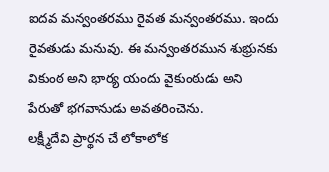ఐదవ మన్వంతరము రైవత మన్వంతరము. ఇందు రైవతుడు మనువు. ఈ మన్వంతరమున శుభ్రునకు వికుంఠ అని భార్య యందు వైకుంఠుడు అని పేరుతో భగవానుడు అవతరించెను.
లక్ష్మీదేవి ప్రార్థన చే లోకాలోక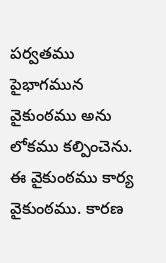పర్వతము పైభాగమున వైకుంఠము అను లోకము కల్పించెను. ఈ వైకుంఠము కార్య వైకుంఠము. కారణ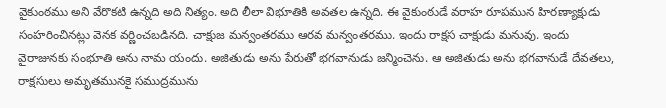వైకుంఠము అని వేరొకటి ఉన్నది అది నిత్యం. అది లీలా విభూతికి అవతల ఉన్నది. ఈ వైకుంఠుడే వరాహ రూపమున హిరణ్యాక్షుడు సంహరించినట్లు వెనక వర్ణించబడినది. చాక్షుజ మన్వంతరము ఆరవ మన్వంతరము. ఇందు రాక్షస చాక్షుడు మనువు. ఇందు వైరాజునకు సంభూతి అను నామ యందు. అజితుడు అను పేరుతో భగవానుడు జన్మించెను. ఆ అజితుడు అను భగవానుడే దేవతలు, రాక్షసులు అమృతమునకై సముద్రమును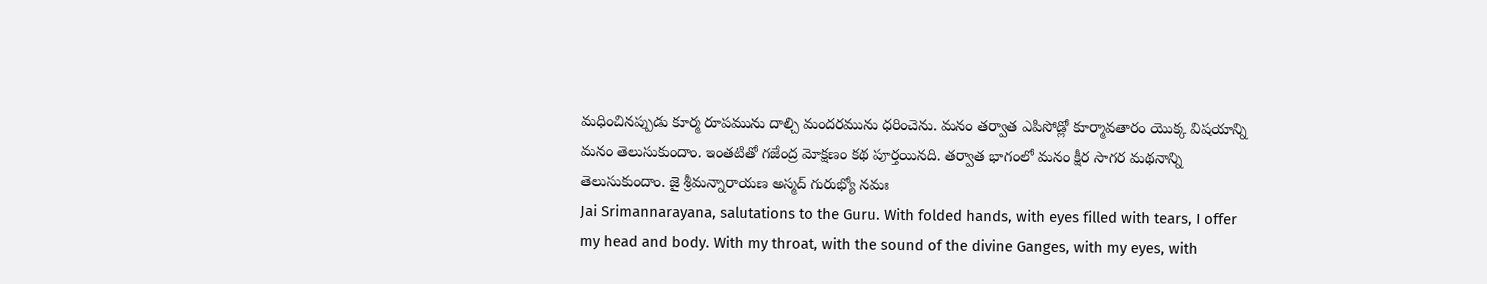మధించినప్పుడు కూర్మ రూపమును దాల్చి మందరమును ధరించెను. మనం తర్వాత ఎపిసోడ్లో కూర్మావతారం యొక్క విషయాన్ని మనం తెలుసుకుందాం. ఇంతటితో గజేంద్ర మోక్షణం కథ పూర్తయినది. తర్వాత భాగంలో మనం క్షీర సాగర మథనాన్ని తెలుసుకుందాం. జై శ్రీమన్నారాయణ అస్మద్ గురుభ్యో నమః
Jai Srimannarayana, salutations to the Guru. With folded hands, with eyes filled with tears, I offer my head and body. With my throat, with the sound of the divine Ganges, with my eyes, with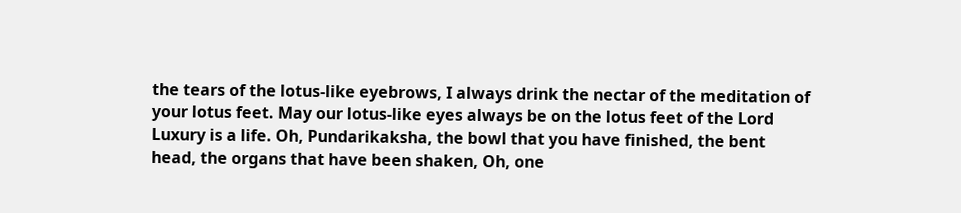the tears of the lotus-like eyebrows, I always drink the nectar of the meditation of your lotus feet. May our lotus-like eyes always be on the lotus feet of the Lord Luxury is a life. Oh, Pundarikaksha, the bowl that you have finished, the bent head, the organs that have been shaken, Oh, one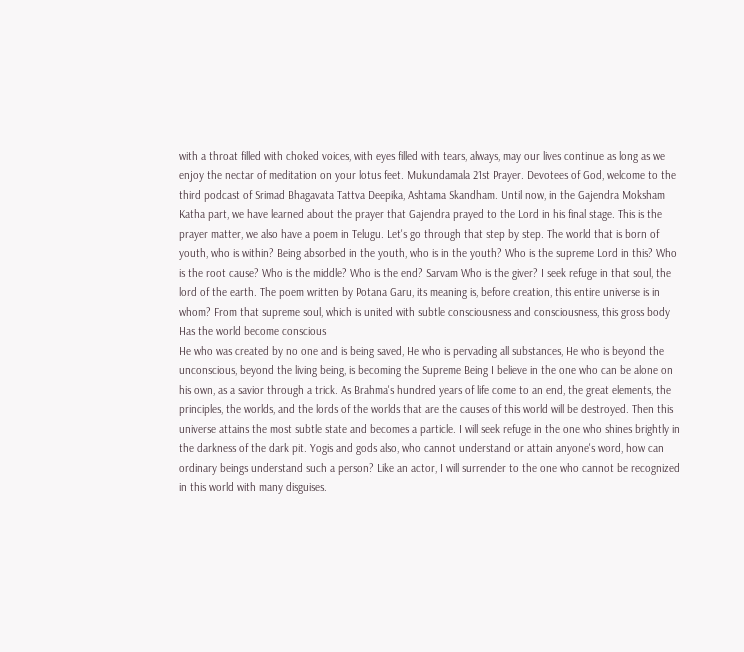with a throat filled with choked voices, with eyes filled with tears, always, may our lives continue as long as we enjoy the nectar of meditation on your lotus feet. Mukundamala 21st Prayer. Devotees of God, welcome to the third podcast of Srimad Bhagavata Tattva Deepika, Ashtama Skandham. Until now, in the Gajendra Moksham Katha part, we have learned about the prayer that Gajendra prayed to the Lord in his final stage. This is the prayer matter, we also have a poem in Telugu. Let's go through that step by step. The world that is born of youth, who is within? Being absorbed in the youth, who is in the youth? Who is the supreme Lord in this? Who is the root cause? Who is the middle? Who is the end? Sarvam Who is the giver? I seek refuge in that soul, the lord of the earth. The poem written by Potana Garu, its meaning is, before creation, this entire universe is in whom? From that supreme soul, which is united with subtle consciousness and consciousness, this gross body Has the world become conscious
He who was created by no one and is being saved, He who is pervading all substances, He who is beyond the unconscious, beyond the living being, is becoming the Supreme Being I believe in the one who can be alone on his own, as a savior through a trick. As Brahma's hundred years of life come to an end, the great elements, the principles, the worlds, and the lords of the worlds that are the causes of this world will be destroyed. Then this universe attains the most subtle state and becomes a particle. I will seek refuge in the one who shines brightly in the darkness of the dark pit. Yogis and gods also, who cannot understand or attain anyone's word, how can ordinary beings understand such a person? Like an actor, I will surrender to the one who cannot be recognized in this world with many disguises.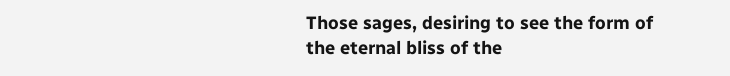Those sages, desiring to see the form of the eternal bliss of the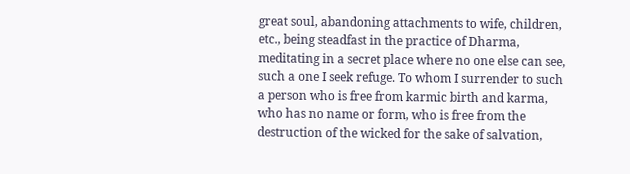great soul, abandoning attachments to wife, children, etc., being steadfast in the practice of Dharma, meditating in a secret place where no one else can see, such a one I seek refuge. To whom I surrender to such a person who is free from karmic birth and karma, who has no name or form, who is free from the destruction of the wicked for the sake of salvation,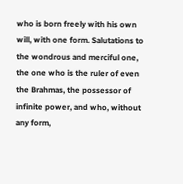who is born freely with his own will, with one form. Salutations to the wondrous and merciful one, the one who is the ruler of even the Brahmas, the possessor of infinite power, and who, without any form,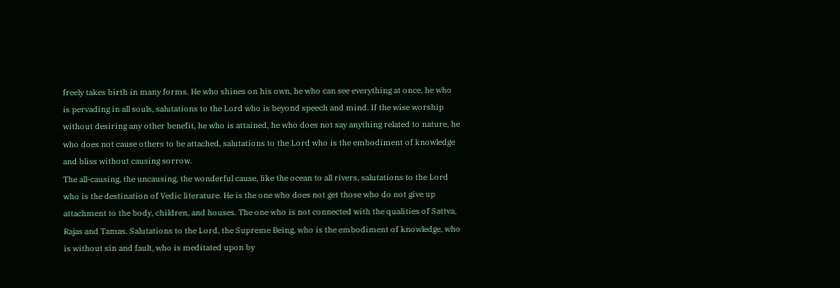freely takes birth in many forms. He who shines on his own, he who can see everything at once, he who is pervading in all souls, salutations to the Lord who is beyond speech and mind. If the wise worship without desiring any other benefit, he who is attained, he who does not say anything related to nature, he who does not cause others to be attached, salutations to the Lord who is the embodiment of knowledge and bliss without causing sorrow.
The all-causing, the uncausing, the wonderful cause, like the ocean to all rivers, salutations to the Lord who is the destination of Vedic literature. He is the one who does not get those who do not give up attachment to the body, children, and houses. The one who is not connected with the qualities of Sattva, Rajas and Tamas. Salutations to the Lord, the Supreme Being, who is the embodiment of knowledge, who is without sin and fault, who is meditated upon by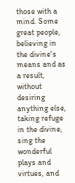those with a mind. Some great people, believing in the divine's means and as a result, without desiring anything else, taking refuge in the divine, sing the wonderful plays and virtues, and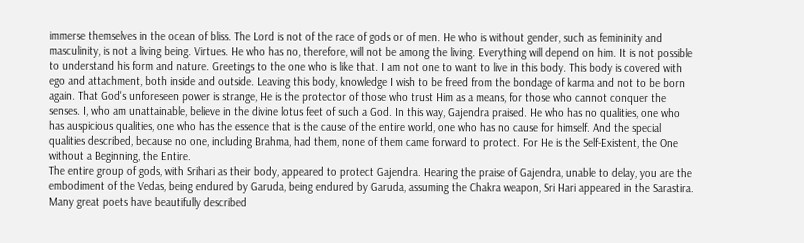immerse themselves in the ocean of bliss. The Lord is not of the race of gods or of men. He who is without gender, such as femininity and masculinity, is not a living being. Virtues. He who has no, therefore, will not be among the living. Everything will depend on him. It is not possible to understand his form and nature. Greetings to the one who is like that. I am not one to want to live in this body. This body is covered with ego and attachment, both inside and outside. Leaving this body, knowledge I wish to be freed from the bondage of karma and not to be born again. That God's unforeseen power is strange, He is the protector of those who trust Him as a means, for those who cannot conquer the senses. I, who am unattainable, believe in the divine lotus feet of such a God. In this way, Gajendra praised. He who has no qualities, one who has auspicious qualities, one who has the essence that is the cause of the entire world, one who has no cause for himself. And the special qualities described, because no one, including Brahma, had them, none of them came forward to protect. For He is the Self-Existent, the One without a Beginning, the Entire.
The entire group of gods, with Srihari as their body, appeared to protect Gajendra. Hearing the praise of Gajendra, unable to delay, you are the embodiment of the Vedas, being endured by Garuda, being endured by Garuda, assuming the Chakra weapon, Sri Hari appeared in the Sarastira. Many great poets have beautifully described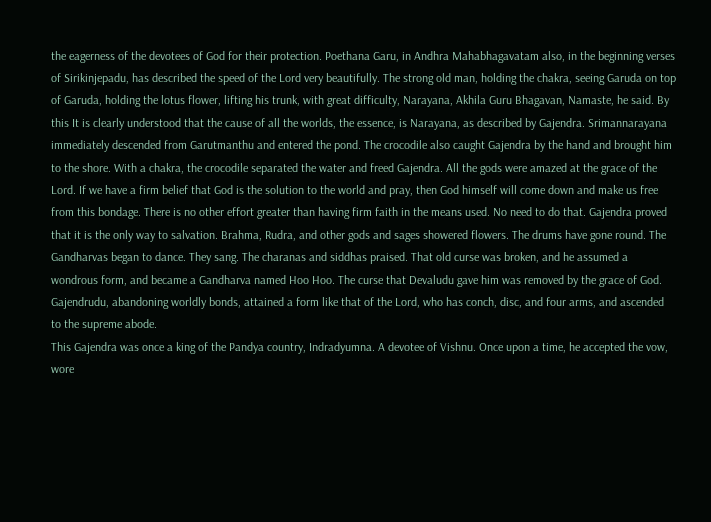the eagerness of the devotees of God for their protection. Poethana Garu, in Andhra Mahabhagavatam also, in the beginning verses of Sirikinjepadu, has described the speed of the Lord very beautifully. The strong old man, holding the chakra, seeing Garuda on top of Garuda, holding the lotus flower, lifting his trunk, with great difficulty, Narayana, Akhila Guru Bhagavan, Namaste, he said. By this It is clearly understood that the cause of all the worlds, the essence, is Narayana, as described by Gajendra. Srimannarayana immediately descended from Garutmanthu and entered the pond. The crocodile also caught Gajendra by the hand and brought him to the shore. With a chakra, the crocodile separated the water and freed Gajendra. All the gods were amazed at the grace of the Lord. If we have a firm belief that God is the solution to the world and pray, then God himself will come down and make us free from this bondage. There is no other effort greater than having firm faith in the means used. No need to do that. Gajendra proved that it is the only way to salvation. Brahma, Rudra, and other gods and sages showered flowers. The drums have gone round. The Gandharvas began to dance. They sang. The charanas and siddhas praised. That old curse was broken, and he assumed a wondrous form, and became a Gandharva named Hoo Hoo. The curse that Devaludu gave him was removed by the grace of God. Gajendrudu, abandoning worldly bonds, attained a form like that of the Lord, who has conch, disc, and four arms, and ascended to the supreme abode.
This Gajendra was once a king of the Pandya country, Indradyumna. A devotee of Vishnu. Once upon a time, he accepted the vow, wore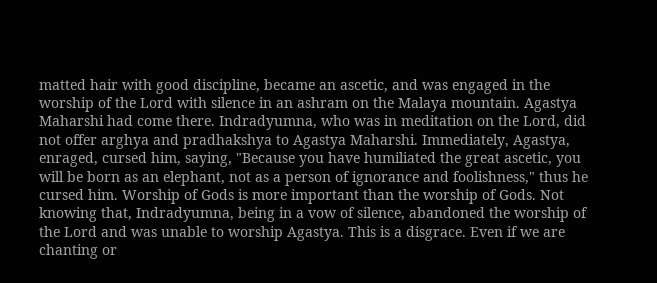matted hair with good discipline, became an ascetic, and was engaged in the worship of the Lord with silence in an ashram on the Malaya mountain. Agastya Maharshi had come there. Indradyumna, who was in meditation on the Lord, did not offer arghya and pradhakshya to Agastya Maharshi. Immediately, Agastya, enraged, cursed him, saying, "Because you have humiliated the great ascetic, you will be born as an elephant, not as a person of ignorance and foolishness," thus he cursed him. Worship of Gods is more important than the worship of Gods. Not knowing that, Indradyumna, being in a vow of silence, abandoned the worship of the Lord and was unable to worship Agastya. This is a disgrace. Even if we are chanting or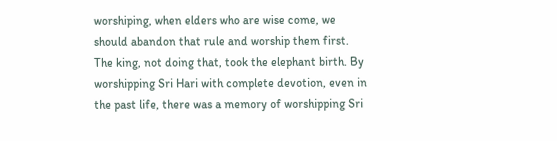worshiping, when elders who are wise come, we should abandon that rule and worship them first. The king, not doing that, took the elephant birth. By worshipping Sri Hari with complete devotion, even in the past life, there was a memory of worshipping Sri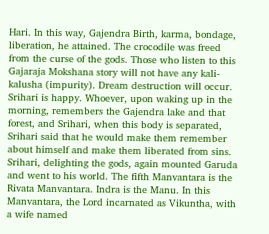Hari. In this way, Gajendra Birth, karma, bondage, liberation, he attained. The crocodile was freed from the curse of the gods. Those who listen to this Gajaraja Mokshana story will not have any kali-kalusha (impurity). Dream destruction will occur. Srihari is happy. Whoever, upon waking up in the morning, remembers the Gajendra lake and that forest, and Srihari, when this body is separated, Srihari said that he would make them remember about himself and make them liberated from sins. Srihari, delighting the gods, again mounted Garuda and went to his world. The fifth Manvantara is the Rivata Manvantara. Indra is the Manu. In this Manvantara, the Lord incarnated as Vikuntha, with a wife named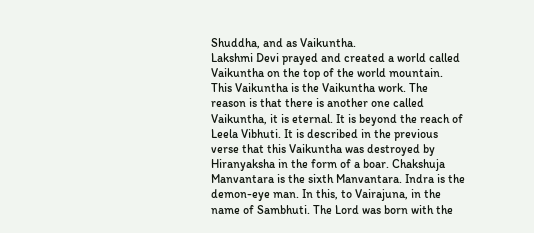Shuddha, and as Vaikuntha.
Lakshmi Devi prayed and created a world called Vaikuntha on the top of the world mountain. This Vaikuntha is the Vaikuntha work. The reason is that there is another one called Vaikuntha, it is eternal. It is beyond the reach of Leela Vibhuti. It is described in the previous verse that this Vaikuntha was destroyed by Hiranyaksha in the form of a boar. Chakshuja Manvantara is the sixth Manvantara. Indra is the demon-eye man. In this, to Vairajuna, in the name of Sambhuti. The Lord was born with the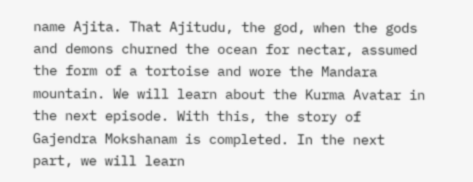name Ajita. That Ajitudu, the god, when the gods and demons churned the ocean for nectar, assumed the form of a tortoise and wore the Mandara mountain. We will learn about the Kurma Avatar in the next episode. With this, the story of Gajendra Mokshanam is completed. In the next part, we will learn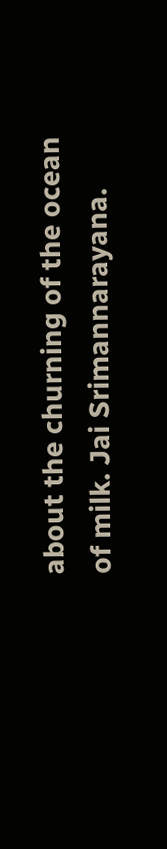about the churning of the ocean of milk. Jai Srimannarayana.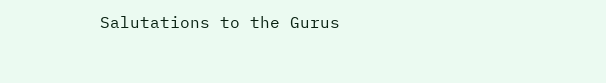Salutations to the Gurus